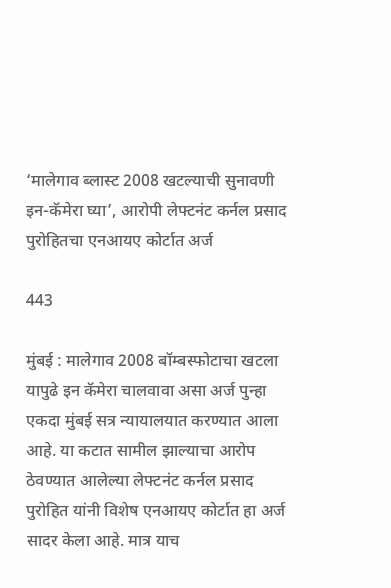‘मालेगाव ब्लास्ट 2008 खटल्याची सुनावणी इन-कॅमेरा घ्या’, आरोपी लेफ्टनंट कर्नल प्रसाद पुरोहितचा एनआयए कोर्टात अर्ज

443

मुंबई : मालेगाव 2008 बॉम्बस्फोटाचा खटला यापुढे इन कॅमेरा चालवावा असा अर्ज पुन्हा एकदा मुंबई सत्र न्यायालयात करण्यात आला आहे. या कटात सामील झाल्याचा आरोप ठेवण्यात आलेल्या लेफ्टनंट कर्नल प्रसाद पुरोहित यांनी विशेष एनआयए कोर्टात हा अर्ज सादर केला आहे. मात्र याच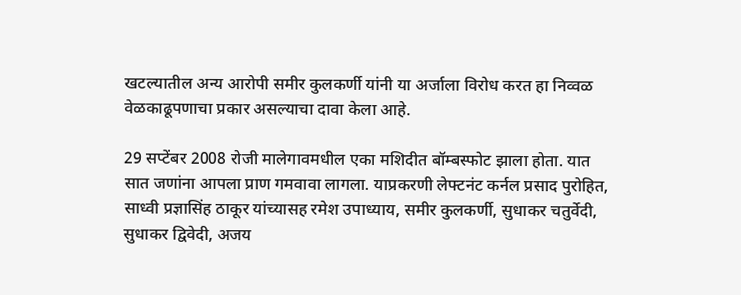खटल्यातील अन्य आरोपी समीर कुलकर्णी यांनी या अर्जाला विरोध करत हा निव्वळ वेळकाढूपणाचा प्रकार असल्याचा दावा केला आहे.

29 सप्टेंबर 2008 रोजी मालेगावमधील एका मशिदीत बॉम्बस्फोट झाला होता. यात सात जणांना आपला प्राण गमवावा लागला. याप्रकरणी लेफ्टनंट कर्नल प्रसाद पुरोहित, साध्वी प्रज्ञासिंह ठाकूर यांच्यासह रमेश उपाध्याय, समीर कुलकर्णी, सुधाकर चतुर्वेदी, सुधाकर द्विवेदी, अजय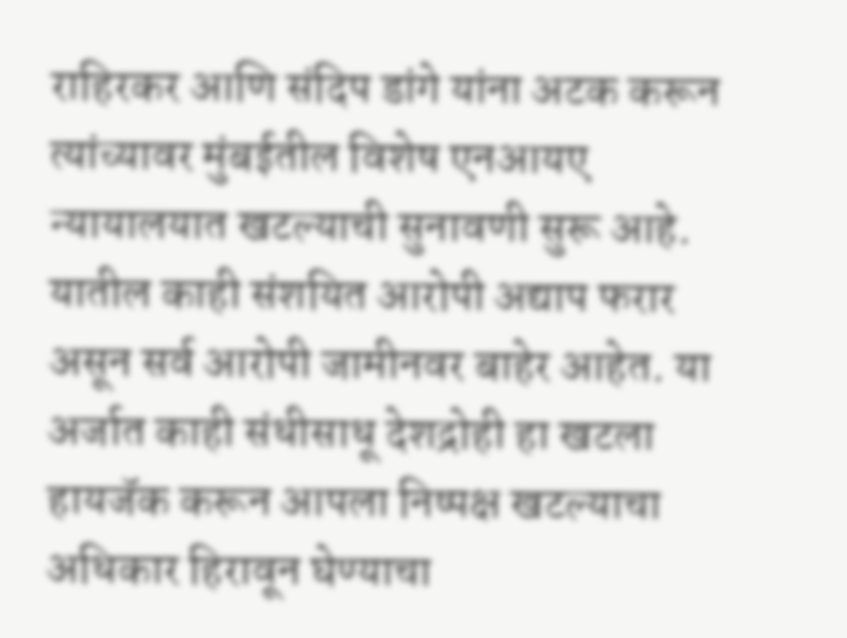राहिरकर आणि संदिप डांगे यांना अटक करून त्यांच्यावर मुंबईतील विशेष एनआयए न्यायालयात खटल्याची सुनावणी सुरू आहे. यातील काही संशयित आरोपी अद्याप फरार असून सर्व आरोपी जामीनवर बाहेर आहेत. या अर्जात काही संधीसाधू देशद्रोही हा खटला हायजॅक करून आपला निष्पक्ष खटल्याचा अधिकार हिरावून घेण्याचा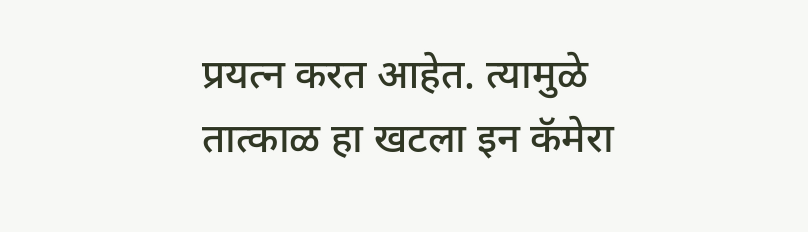प्रयत्न करत आहेत. त्यामुळे तात्काळ हा खटला इन कॅमेरा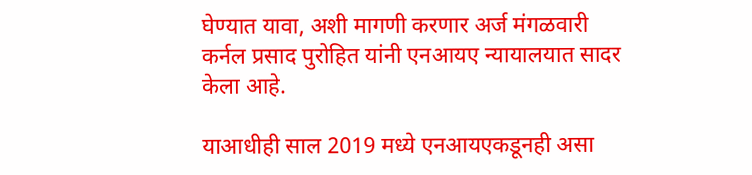घेण्यात यावा, अशी मागणी करणार अर्ज मंगळवारी कर्नल प्रसाद पुरोहित यांनी एनआयए न्यायालयात सादर केला आहे.

याआधीही साल 2019 मध्ये एनआयएकडूनही असा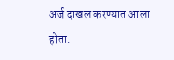अर्ज दाखल करण्यात आला होता.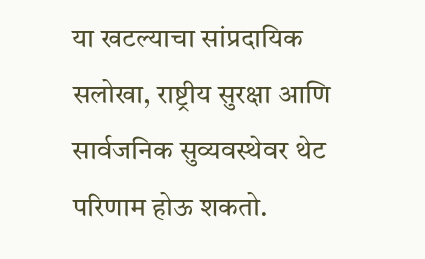या खटल्याचा सांप्रदायिक सलोखा, राष्ट्रीय सुरक्षा आणि सार्वजनिक सुव्यवस्थेवर थेट परिणाम होऊ शकतो.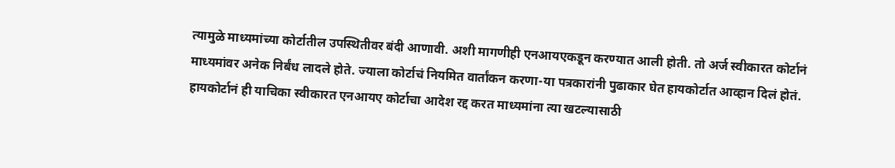त्यामुळे माध्यमांच्या कोर्टातील उपस्थितीवर बंदी आणावी. अशी मागणीही एनआयएकडून करण्यात आली होती. तो अर्ज स्वीकारत कोर्टानं माध्यमांवर अनेक निर्बंध लादले होते. ज्याला कोर्टाचं नियमित वार्तांकन करणा-या पत्रकारांनी पुढाकार घेत हायकोर्टात आव्हान दिलं होतं. हायकोर्टानं ही याचिका स्वीकारत एनआयए कोर्टाचा आदेश रद्द करत माध्यमांना त्या खटल्यासाठी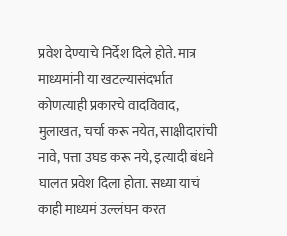प्रवेश देण्याचे निर्देश दिले होते. मात्र माध्यमांनी या खटल्यासंदर्भात कोणत्याही प्रकारचे वादविवाद, मुलाखत, चर्चा करू नयेत, साक्षीदारांची नावे, पत्ता उघड करू नये, इत्यादी बंधने घालत प्रवेश दिला होता. सध्या याचं काही माध्यमं उल्लंघन करत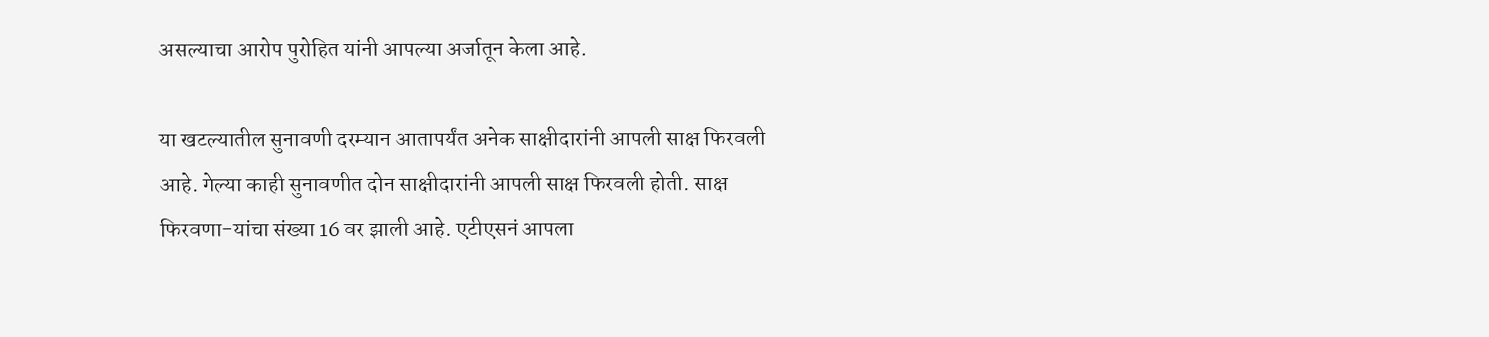असल्याचा आरोप पुरोहित यांनी आपल्या अर्जातून केला आहे.

या खटल्यातील सुनावणी दरम्यान आतापर्यंत अनेक साक्षीदारांनी आपली साक्ष फिरवली आहे. गेल्या काही सुनावणीत दोन साक्षीदारांनी आपली साक्ष फिरवली होती. साक्ष फिरवणा-यांचा संख्या 16 वर झाली आहे. एटीएसनं आपला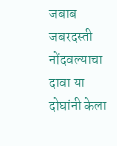जबाब जबरदस्ती नोंदवल्याचा दावा या दोघांनी केला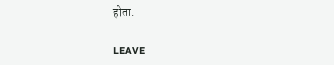होता.

LEAVE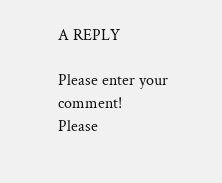A REPLY

Please enter your comment!
Please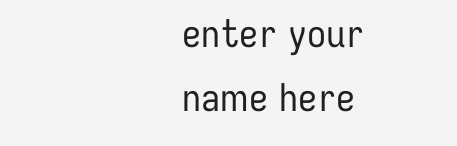enter your name here